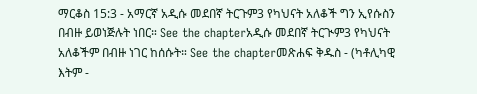ማርቆስ 15:3 - አማርኛ አዲሱ መደበኛ ትርጉም3 የካህናት አለቆች ግን ኢየሱስን በብዙ ይወነጅሉት ነበር። See the chapterአዲሱ መደበኛ ትርጒም3 የካህናት አለቆችም በብዙ ነገር ከሰሱት። See the chapterመጽሐፍ ቅዱስ - (ካቶሊካዊ እትም -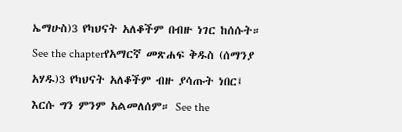ኤማሁስ)3 የካህናት አለቆችም በብዙ ነገር ከሰሱት። See the chapterየአማርኛ መጽሐፍ ቅዱስ (ሰማንያ አሃዱ)3 የካህናት አለቆችም ብዙ ያሳጡት ነበር፤ እርሱ ግን ምንም አልመለሰም። See the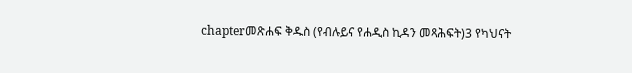chapterመጽሐፍ ቅዱስ (የብሉይና የሐዲስ ኪዳን መጻሕፍት)3 የካህናት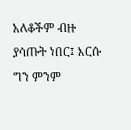አለቆችም ብዙ ያሳጡት ነበር፤ እርሱ ግን ምንም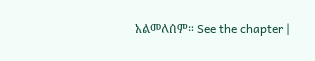አልመለሰም። See the chapter |